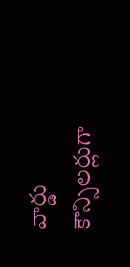వార్డు కౌన్సిలర్లుగా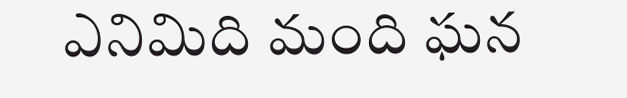ఎనిమిది మంది ఘన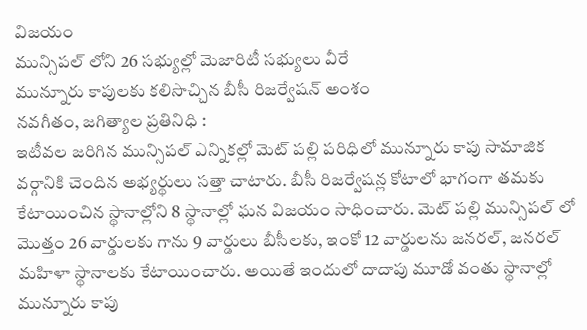విజయం
మున్సిపల్ లోని 26 సభ్యుల్లో మెజారిటీ సభ్యులు వీరే
మున్నూరు కాపులకు కలిసొచ్చిన బీసీ రిజర్వేషన్ అంశం
నవగీతం, జగిత్యాల ప్రతినిధి :
ఇటీవల జరిగిన మున్సిపల్ ఎన్నికల్లో మెట్ పల్లి పరిధిలో మున్నూరు కాపు సామాజిక వర్గానికి చెందిన అభ్యర్థులు సత్తా చాటారు. బీసీ రిజర్వేషన్ల కోటాలో భాగంగా తమకు కేటాయించిన స్థానాల్లోని 8 స్థానాల్లో ఘన విజయం సాధించారు. మెట్ పల్లి మున్సిపల్ లో మొత్తం 26 వార్డులకు గాను 9 వార్డులు బీసీలకు, ఇంకో 12 వార్డులను జనరల్, జనరల్ మహిళా స్థానాలకు కేటాయించారు. అయితే ఇందులో దాదాపు మూడో వంతు స్థానాల్లో మున్నూరు కాపు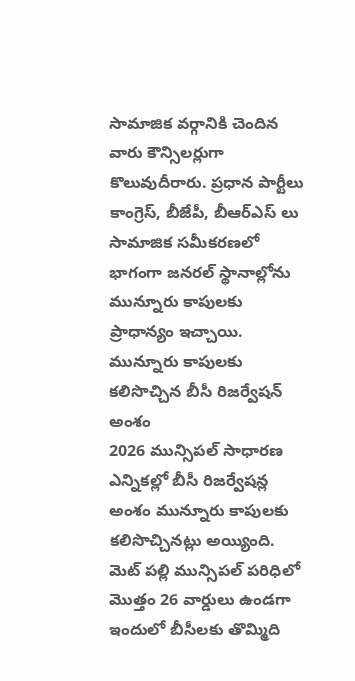సామాజిక వర్గానికి చెందిన వారు కౌన్సిలర్లుగా కొలువుదీరారు. ప్రధాన పార్టీలు కాంగ్రెస్, బీజేపీ, బీఆర్ఎస్ లు సామాజిక సమీకరణలో భాగంగా జనరల్ స్థానాల్లోను మున్నూరు కాపులకు ప్రాధాన్యం ఇచ్చాయి.
మున్నూరు కాపులకు కలిసొచ్చిన బీసీ రిజర్వేషన్ అంశం
2026 మున్సిపల్ సాధారణ ఎన్నికల్లో బీసీ రిజర్వేషన్ల అంశం మున్నూరు కాపులకు కలిసొచ్చినట్లు అయ్యింది. మెట్ పల్లి మున్సిపల్ పరిధిలో మొత్తం 26 వార్డులు ఉండగా ఇందులో బీసీలకు తొమ్మిది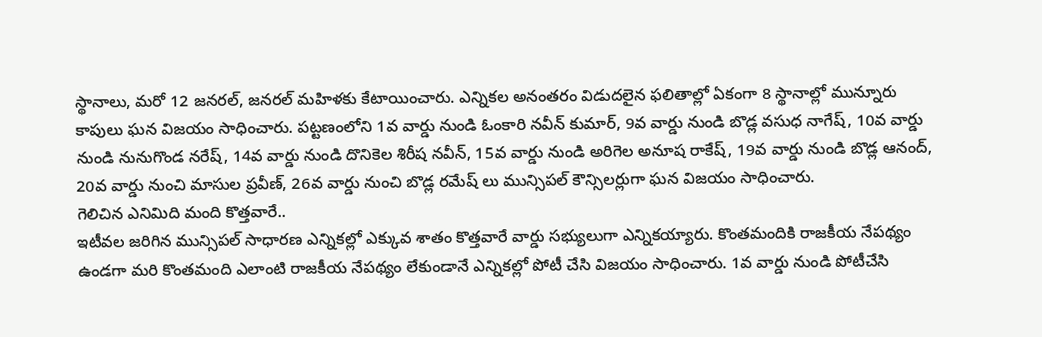స్థానాలు, మరో 12 జనరల్, జనరల్ మహిళకు కేటాయించారు. ఎన్నికల అనంతరం విడుదలైన ఫలితాల్లో ఏకంగా 8 స్థానాల్లో మున్నూరు కాపులు ఘన విజయం సాధించారు. పట్టణంలోని 1వ వార్డు నుండి ఓంకారి నవీన్ కుమార్, 9వ వార్డు నుండి బొడ్ల వసుధ నాగేష్, 10వ వార్డు నుండి నునుగొండ నరేష్, 14వ వార్డు నుండి దొనికెల శిరీష నవీన్, 15వ వార్డు నుండి అరిగెల అనూష రాకేష్, 19వ వార్డు నుండి బొడ్ల ఆనంద్, 20వ వార్డు నుంచి మాసుల ప్రవీణ్, 26వ వార్డు నుంచి బొడ్ల రమేష్ లు మున్సిపల్ కౌన్సిలర్లుగా ఘన విజయం సాధించారు.
గెలిచిన ఎనిమిది మంది కొత్తవారే..
ఇటీవల జరిగిన మున్సిపల్ సాధారణ ఎన్నికల్లో ఎక్కువ శాతం కొత్తవారే వార్డు సభ్యులుగా ఎన్నికయ్యారు. కొంతమందికి రాజకీయ నేపథ్యం ఉండగా మరి కొంతమంది ఎలాంటి రాజకీయ నేపథ్యం లేకుండానే ఎన్నికల్లో పోటీ చేసి విజయం సాధించారు. 1వ వార్డు నుండి పోటీచేసి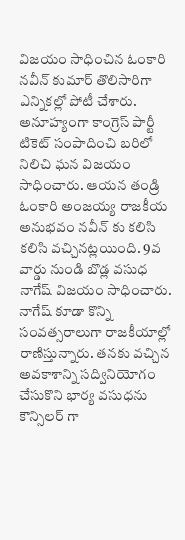విజయం సాధించిన ఓంకారి నవీన్ కుమార్ తొలిసారిగా ఎన్నికల్లో పోటీ చేశారు. అనూహ్యంగా కాంగ్రెస్ పార్టీ టికెట్ సంపాదించి బరిలో నిలిచి ఘన విజయం సాధించారు. ఆయన తండ్రి ఓంకారి అంజయ్య రాజకీయ అనుభవం నవీన్ కు కలిసి కలిసి వచ్చినట్లయింది. 9వ వార్డు నుండి బొడ్ల వసుధ నాగేష్ విజయం సాధించారు. నాగేష్ కూడా కొన్ని సంవత్సరాలుగా రాజకీయాల్లో రాణిస్తున్నారు. తనకు వచ్చిన అవకాశాన్ని సద్వినియోగం చేసుకొని భార్య వసుధను కౌన్సిలర్ గా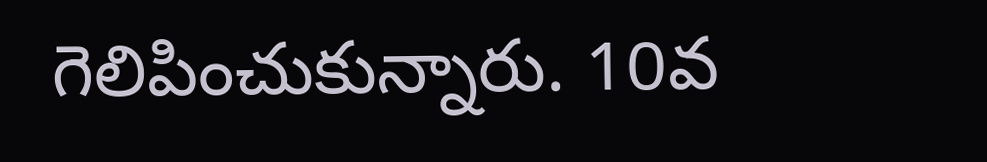గెలిపించుకున్నారు. 10వ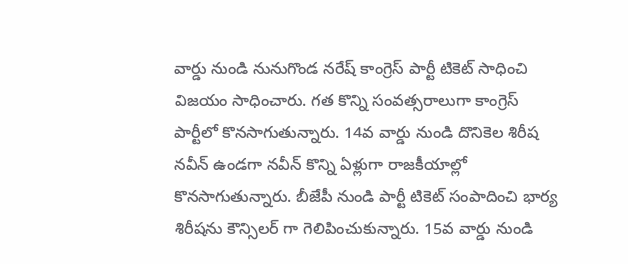వార్డు నుండి నునుగొండ నరేష్ కాంగ్రెస్ పార్టీ టికెట్ సాధించి విజయం సాధించారు. గత కొన్ని సంవత్సరాలుగా కాంగ్రెస్ పార్టీలో కొనసాగుతున్నారు. 14వ వార్డు నుండి దొనికెల శిరీష నవీన్ ఉండగా నవీన్ కొన్ని ఏళ్లుగా రాజకీయాల్లో కొనసాగుతున్నారు. బీజేపీ నుండి పార్టీ టికెట్ సంపాదించి భార్య శిరీషను కౌన్సిలర్ గా గెలిపించుకున్నారు. 15వ వార్డు నుండి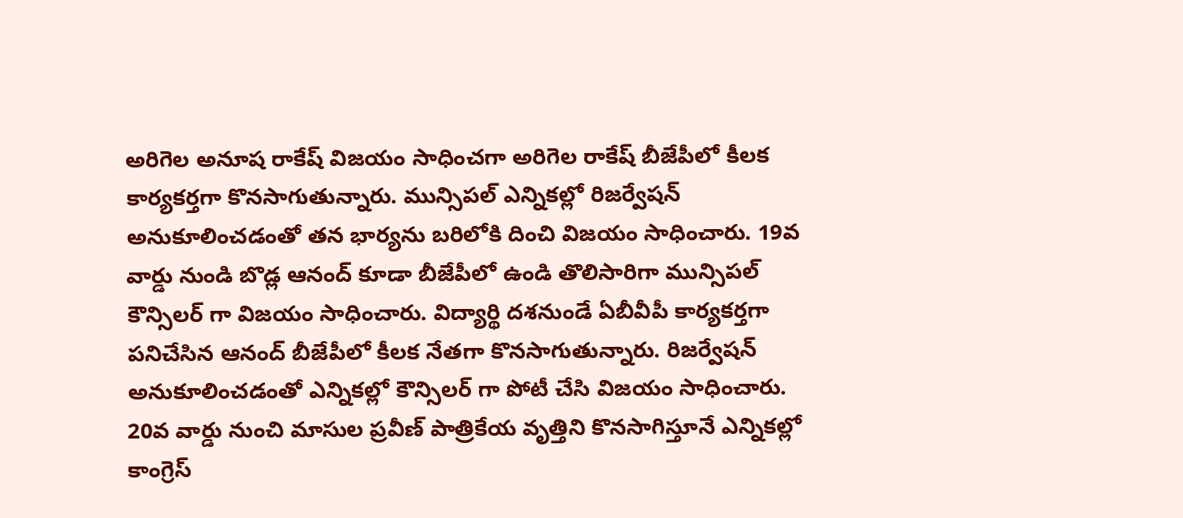అరిగెల అనూష రాకేష్ విజయం సాధించగా అరిగెల రాకేష్ బీజేపీలో కీలక కార్యకర్తగా కొనసాగుతున్నారు. మున్సిపల్ ఎన్నికల్లో రిజర్వేషన్ అనుకూలించడంతో తన భార్యను బరిలోకి దించి విజయం సాధించారు. 19వ వార్డు నుండి బొడ్ల ఆనంద్ కూడా బీజేపీలో ఉండి తొలిసారిగా మున్సిపల్ కౌన్సిలర్ గా విజయం సాధించారు. విద్యార్థి దశనుండే ఏబీవీపీ కార్యకర్తగా పనిచేసిన ఆనంద్ బీజేపీలో కీలక నేతగా కొనసాగుతున్నారు. రిజర్వేషన్ అనుకూలించడంతో ఎన్నికల్లో కౌన్సిలర్ గా పోటీ చేసి విజయం సాధించారు. 20వ వార్డు నుంచి మాసుల ప్రవీణ్ పాత్రికేయ వృత్తిని కొనసాగిస్తూనే ఎన్నికల్లో కాంగ్రెస్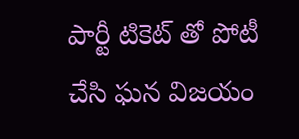పార్టీ టికెట్ తో పోటీ చేసి ఘన విజయం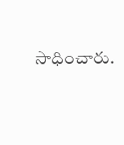సాధించారు.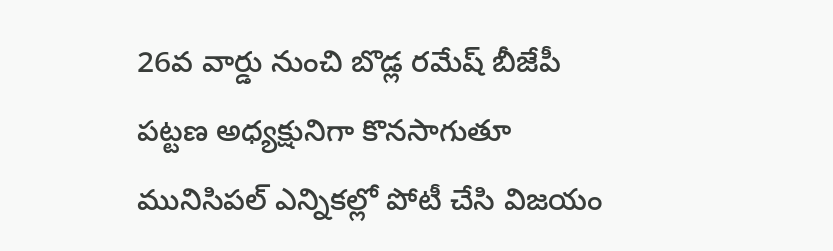26వ వార్డు నుంచి బొడ్ల రమేష్ బీజేపీ పట్టణ అధ్యక్షునిగా కొనసాగుతూ మునిసిపల్ ఎన్నికల్లో పోటీ చేసి విజయం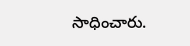సాధించారు.